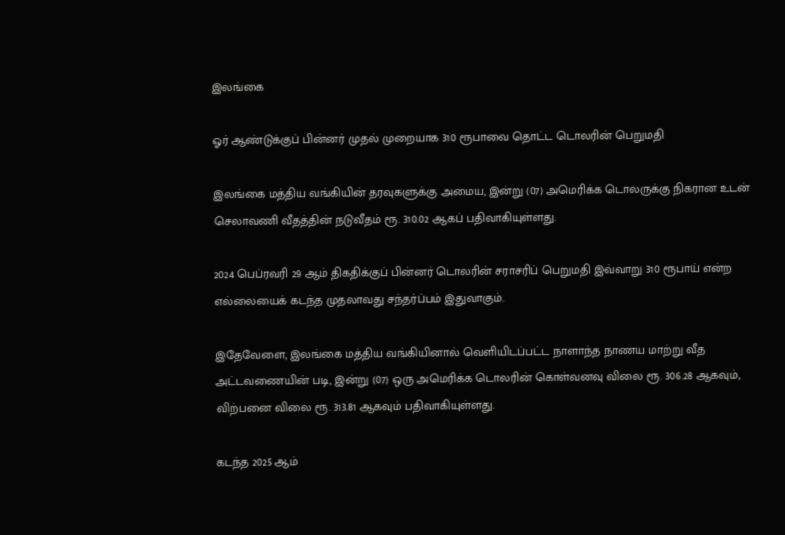இலங்கை

ஓர் ஆண்டுக்குப் பின்னர் முதல் முறையாக 310 ரூபாவை தொட்ட டொலரின் பெறுமதி

இலங்கை மத்திய வங்கியின் தரவுகளுக்கு அமைய, இன்று (07) அமெரிக்க டொலருக்கு நிகரான உடன் செலாவணி வீதத்தின் நடுவீதம் ரூ. 310.02 ஆகப் பதிவாகியுள்ளது.

2024 பெப்ரவரி 29 ஆம் திகதிக்குப் பின்னர் டொலரின் சராசரிப் பெறுமதி இவ்வாறு 310 ரூபாய் என்ற எல்லையைக் கடந்த முதலாவது சந்தர்ப்பம் இதுவாகும்.

இதேவேளை, இலங்கை மத்திய வங்கியினால் வெளியிடப்பட்ட நாளாந்த நாணய மாற்று வீத அட்டவணையின் படி, இன்று (07) ஒரு அமெரிக்க டொலரின் கொள்வனவு விலை ரூ. 306.28 ஆகவும், விற்பனை விலை ரூ. 313.81 ஆகவும் பதிவாகியுள்ளது.

கடந்த 2025 ஆம்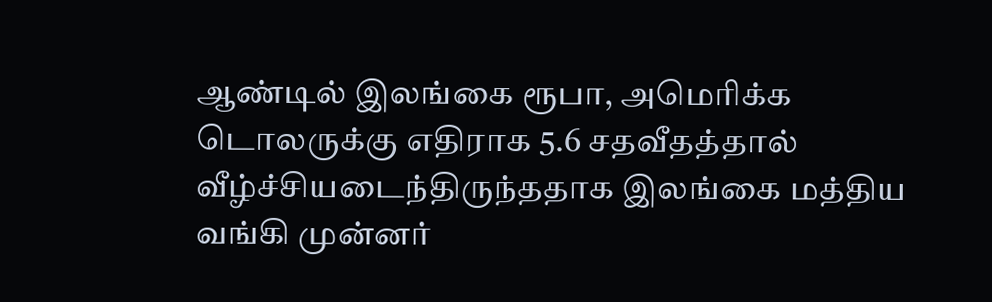ஆண்டில் இலங்கை ரூபா, அமெரிக்க டொலருக்கு எதிராக 5.6 சதவீதத்தால் வீழ்ச்சியடைந்திருந்ததாக இலங்கை மத்திய வங்கி முன்னர்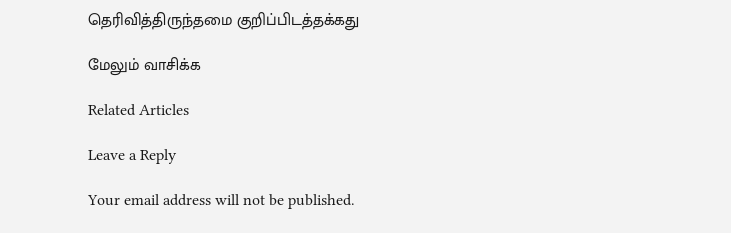தெரிவித்திருந்தமை குறிப்பிடத்தக்கது

மேலும் வாசிக்க

Related Articles

Leave a Reply

Your email address will not be published.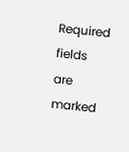Required fields are marked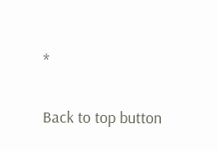*

Back to top button